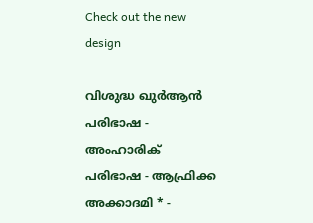Check out the new design

വിശുദ്ധ ഖുർആൻ പരിഭാഷ - അംഹാരിക് പരിഭാഷ - ആഫ്രിക്ക അക്കാദമി * -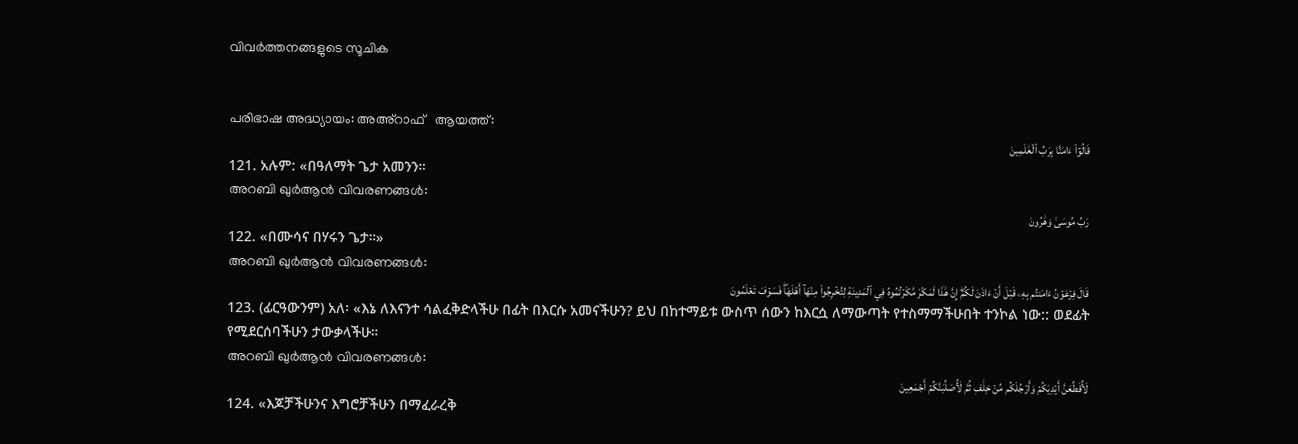വിവർത്തനങ്ങളുടെ സൂചിക


പരിഭാഷ അദ്ധ്യായം: അഅ്റാഫ്   ആയത്ത്:
قَالُوٓاْ ءَامَنَّا بِرَبِّ ٱلۡعَٰلَمِينَ
121. አሉም: «በዓለማት ጌታ አመንን።
അറബി ഖുർആൻ വിവരണങ്ങൾ:
رَبِّ مُوسَىٰ وَهَٰرُونَ
122. «በሙሳና በሃሩን ጌታ።»
അറബി ഖുർആൻ വിവരണങ്ങൾ:
قَالَ فِرۡعَوۡنُ ءَامَنتُم بِهِۦ قَبۡلَ أَنۡ ءَاذَنَ لَكُمۡۖ إِنَّ هَٰذَا لَمَكۡرٞ مَّكَرۡتُمُوهُ فِي ٱلۡمَدِينَةِ لِتُخۡرِجُواْ مِنۡهَآ أَهۡلَهَاۖ فَسَوۡفَ تَعۡلَمُونَ
123. (ፊርዓውንም) አለ፡ «እኔ ለእናንተ ሳልፈቅድላችሁ በፊት በእርሱ አመናችሁን? ይህ በከተማይቱ ውስጥ ሰውን ከእርሷ ለማውጣት የተስማማችሁበት ተንኮል ነው:: ወደፊት የሚደርሰባችሁን ታውቃላችሁ።
അറബി ഖുർആൻ വിവരണങ്ങൾ:
لَأُقَطِّعَنَّ أَيۡدِيَكُمۡ وَأَرۡجُلَكُم مِّنۡ خِلَٰفٖ ثُمَّ لَأُصَلِّبَنَّكُمۡ أَجۡمَعِينَ
124. «እጆቻችሁንና እግሮቻችሁን በማፈራረቅ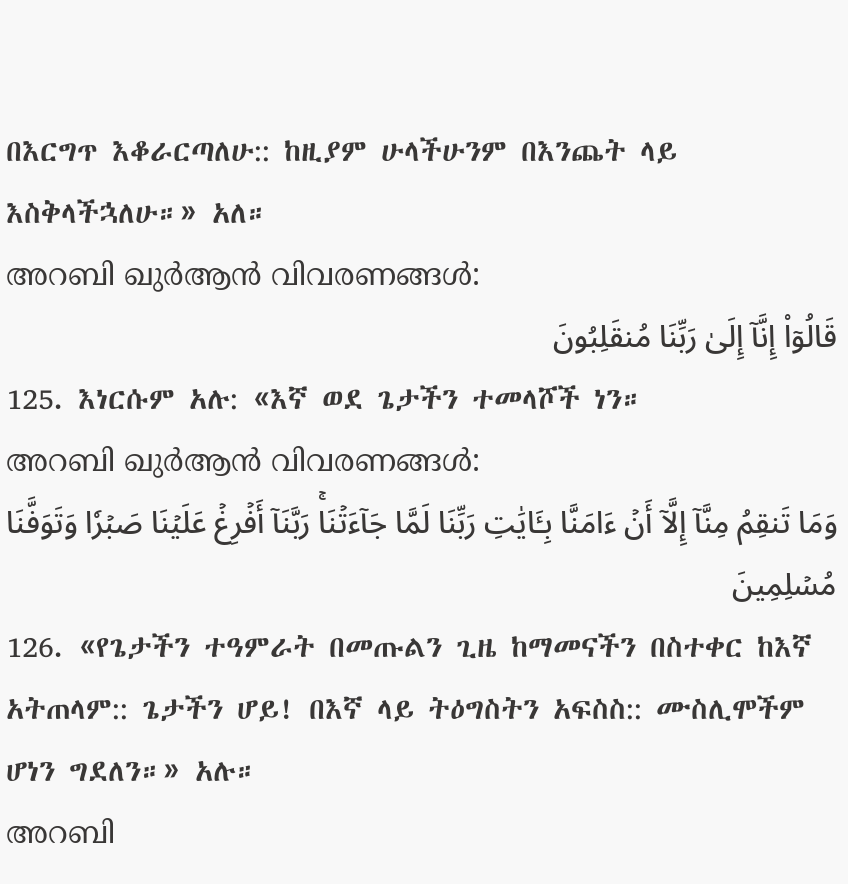በእርግጥ እቆራርጣለሁ:: ከዚያም ሁላችሁንም በእንጨት ላይ እስቅላችኋለሁ።» አለ።
അറബി ഖുർആൻ വിവരണങ്ങൾ:
قَالُوٓاْ إِنَّآ إِلَىٰ رَبِّنَا مُنقَلِبُونَ
125. እነርሱም አሉ: «እኛ ወደ ጌታችን ተመላሾች ነን።
അറബി ഖുർആൻ വിവരണങ്ങൾ:
وَمَا تَنقِمُ مِنَّآ إِلَّآ أَنۡ ءَامَنَّا بِـَٔايَٰتِ رَبِّنَا لَمَّا جَآءَتۡنَاۚ رَبَّنَآ أَفۡرِغۡ عَلَيۡنَا صَبۡرٗا وَتَوَفَّنَا مُسۡلِمِينَ
126. «የጌታችን ተዓምራት በመጡልን ጊዜ ከማመናችን በስተቀር ከእኛ አትጠላም:: ጌታችን ሆይ! በእኛ ላይ ትዕግስትን አፍስስ:: ሙስሊሞችም ሆነን ግደለን።» አሉ።
അറബി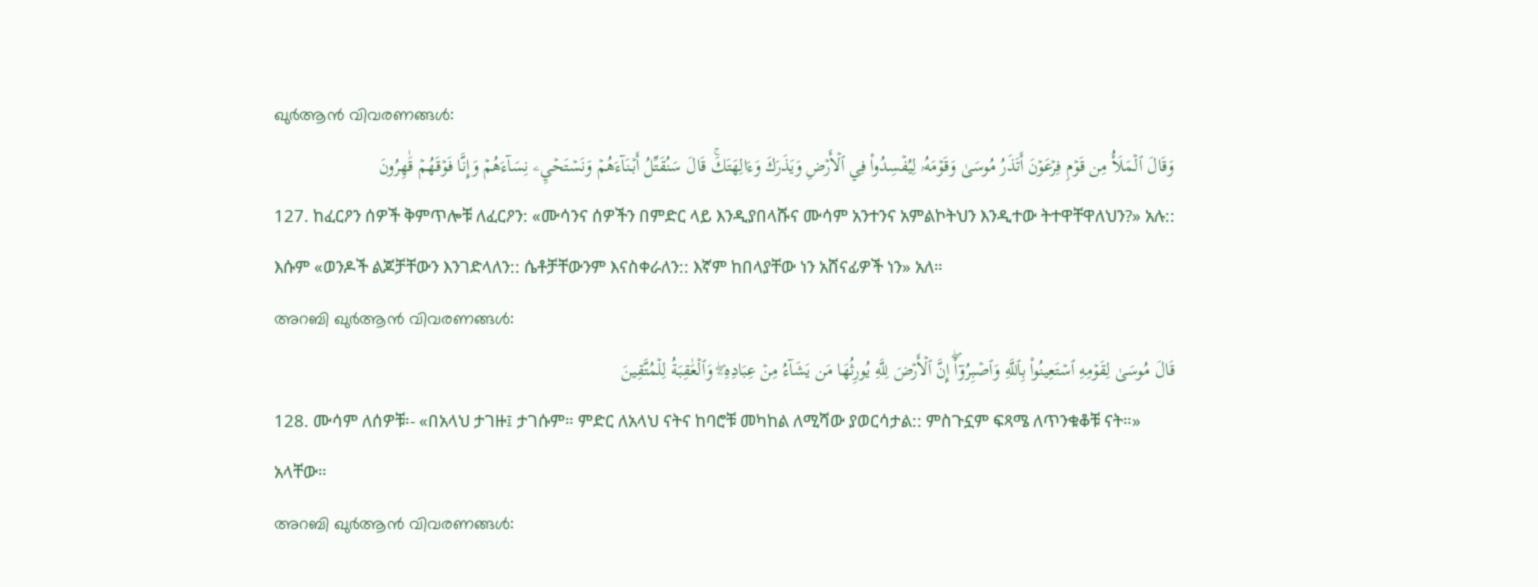ഖുർആൻ വിവരണങ്ങൾ:
وَقَالَ ٱلۡمَلَأُ مِن قَوۡمِ فِرۡعَوۡنَ أَتَذَرُ مُوسَىٰ وَقَوۡمَهُۥ لِيُفۡسِدُواْ فِي ٱلۡأَرۡضِ وَيَذَرَكَ وَءَالِهَتَكَۚ قَالَ سَنُقَتِّلُ أَبۡنَآءَهُمۡ وَنَسۡتَحۡيِۦ نِسَآءَهُمۡ وَإِنَّا فَوۡقَهُمۡ قَٰهِرُونَ
127. ከፈርዖን ሰዎች ቅምጥሎቹ ለፈርዖን: «ሙሳንና ሰዎችን በምድር ላይ እንዲያበላሹና ሙሳም አንተንና አምልኮትህን እንዲተው ትተዋቸዋለህን?» አሉ:: እሱም «ወንዶች ልጆቻቸውን እንገድላለን:: ሴቶቻቸውንም እናስቀራለን:: እኛም ከበላያቸው ነን አሸናፊዎች ነን» አለ።
അറബി ഖുർആൻ വിവരണങ്ങൾ:
قَالَ مُوسَىٰ لِقَوۡمِهِ ٱسۡتَعِينُواْ بِٱللَّهِ وَٱصۡبِرُوٓاْۖ إِنَّ ٱلۡأَرۡضَ لِلَّهِ يُورِثُهَا مَن يَشَآءُ مِنۡ عِبَادِهِۦۖ وَٱلۡعَٰقِبَةُ لِلۡمُتَّقِينَ
128. ሙሳም ለሰዎቹ፡- «በአላህ ታገዙ፤ ታገሱም። ምድር ለአላህ ናትና ከባሮቹ መካከል ለሚሻው ያወርሳታል:: ምስጉኗም ፍጻሜ ለጥንቁቆቹ ናት።» አላቸው።
അറബി ഖുർആൻ വിവരണങ്ങൾ: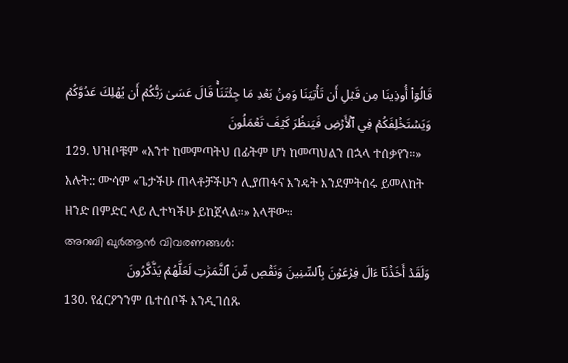قَالُوٓاْ أُوذِينَا مِن قَبۡلِ أَن تَأۡتِيَنَا وَمِنۢ بَعۡدِ مَا جِئۡتَنَاۚ قَالَ عَسَىٰ رَبُّكُمۡ أَن يُهۡلِكَ عَدُوَّكُمۡ وَيَسۡتَخۡلِفَكُمۡ فِي ٱلۡأَرۡضِ فَيَنظُرَ كَيۡفَ تَعۡمَلُونَ
129. ህዝቦቹም «አንተ ከመምጣትህ በፊትም ሆነ ከመጣህልን በኋላ ተሰቃየን።» አሉት:: ሙሳም «ጌታችሁ ጠላቶቻችሁን ሊያጠፋና እንዴት እንደምትሰሩ ይመለከት ዘንድ በምድር ላይ ሊተካችሁ ይከጀላል።» አላቸው።
അറബി ഖുർആൻ വിവരണങ്ങൾ:
وَلَقَدۡ أَخَذۡنَآ ءَالَ فِرۡعَوۡنَ بِٱلسِّنِينَ وَنَقۡصٖ مِّنَ ٱلثَّمَرَٰتِ لَعَلَّهُمۡ يَذَّكَّرُونَ
130. የፈርዖንንም ቤተሰቦች እንዲገሰጹ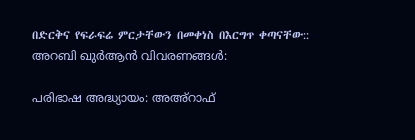በድርቅና የፍራፍሬ ምርታቸውን በመቀነስ በእርግጥ ቀጣናቸው::
അറബി ഖുർആൻ വിവരണങ്ങൾ:

പരിഭാഷ അദ്ധ്യായം: അഅ്റാഫ്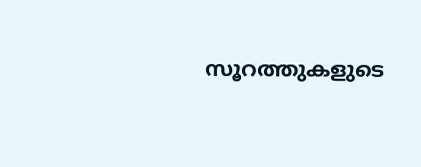സൂറത്തുകളുടെ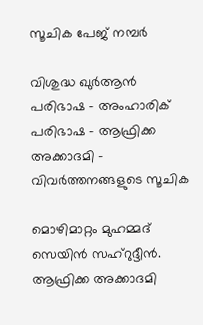സൂചിക പേജ് നമ്പർ

വിശുദ്ധ ഖുർആൻ പരിഭാഷ - അംഹാരിക് പരിഭാഷ - ആഫ്രിക്ക അക്കാദമി - വിവർത്തനങ്ങളുടെ സൂചിക

മൊഴിമാറ്റം മുഹമ്മദ് സെയിൻ സഹ്റുദ്ദീൻ. ആഫ്രിക്ക അക്കാദമി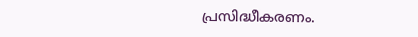പ്രസിദ്ധീകരണം.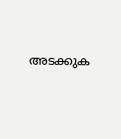അടക്കുക